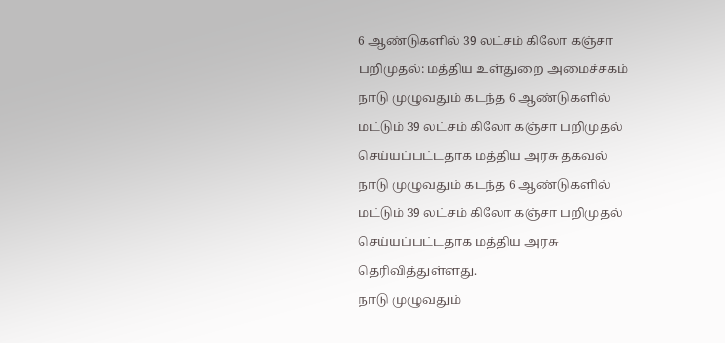6 ஆண்டுகளில் 39 லட்சம் கிலோ கஞ்சா பறிமுதல்: மத்திய உள்துறை அமைச்சகம்
நாடு முழுவதும் கடந்த 6 ஆண்டுகளில் மட்டும் 39 லட்சம் கிலோ கஞ்சா பறிமுதல் செய்யப்பட்டதாக மத்திய அரசு தகவல்
நாடு முழுவதும் கடந்த 6 ஆண்டுகளில் மட்டும் 39 லட்சம் கிலோ கஞ்சா பறிமுதல் செய்யப்பட்டதாக மத்திய அரசு தெரிவித்துள்ளது.
நாடு முழுவதும்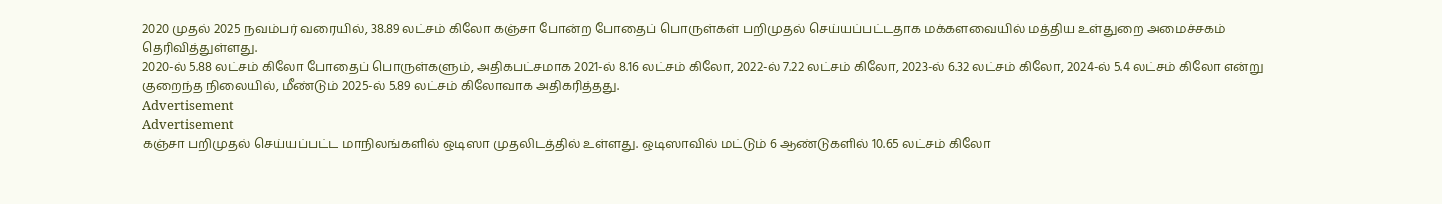2020 முதல் 2025 நவம்பர் வரையில், 38.89 லட்சம் கிலோ கஞ்சா போன்ற போதைப் பொருள்கள் பறிமுதல் செய்யப்பட்டதாக மக்களவையில் மத்திய உள்துறை அமைச்சகம் தெரிவித்துள்ளது.
2020-ல் 5.88 லட்சம் கிலோ போதைப் பொருள்களும், அதிகபட்சமாக 2021-ல் 8.16 லட்சம் கிலோ, 2022-ல் 7.22 லட்சம் கிலோ, 2023-ல் 6.32 லட்சம் கிலோ, 2024-ல் 5.4 லட்சம் கிலோ என்று குறைந்த நிலையில், மீண்டும் 2025-ல் 5.89 லட்சம் கிலோவாக அதிகரித்தது.
Advertisement
Advertisement
கஞ்சா பறிமுதல் செய்யப்பட்ட மாநிலங்களில் ஒடிஸா முதலிடத்தில் உள்ளது. ஒடிஸாவில் மட்டும் 6 ஆண்டுகளில் 10.65 லட்சம் கிலோ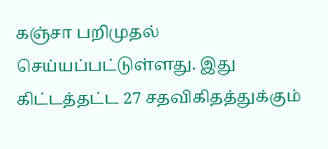கஞ்சா பறிமுதல் செய்யப்பட்டுள்ளது. இது கிட்டத்தட்ட 27 சதவிகிதத்துக்கும்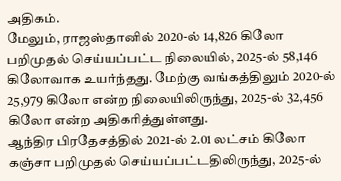அதிகம்.
மேலும், ராஜஸ்தானில் 2020-ல் 14,826 கிலோ பறிமுதல் செய்யப்பட்ட நிலையில், 2025-ல் 58,146 கிலோவாக உயர்ந்தது. மேற்கு வங்கத்திலும் 2020-ல் 25,979 கிலோ என்ற நிலையிலிருந்து, 2025-ல் 32,456 கிலோ என்ற அதிகரித்துள்ளது.
ஆந்திர பிரதேசத்தில் 2021-ல் 2.01 லட்சம் கிலோ கஞ்சா பறிமுதல் செய்யப்பட்டதிலிருந்து, 2025-ல்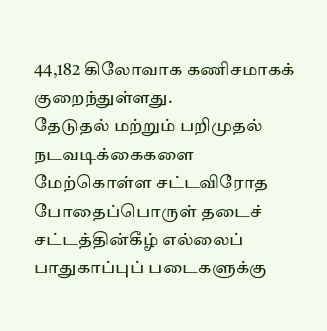44,182 கிலோவாக கணிசமாகக் குறைந்துள்ளது.
தேடுதல் மற்றும் பறிமுதல் நடவடிக்கைகளை மேற்கொள்ள சட்டவிரோத போதைப்பொருள் தடைச் சட்டத்தின்கீழ் எல்லைப் பாதுகாப்புப் படைகளுக்கு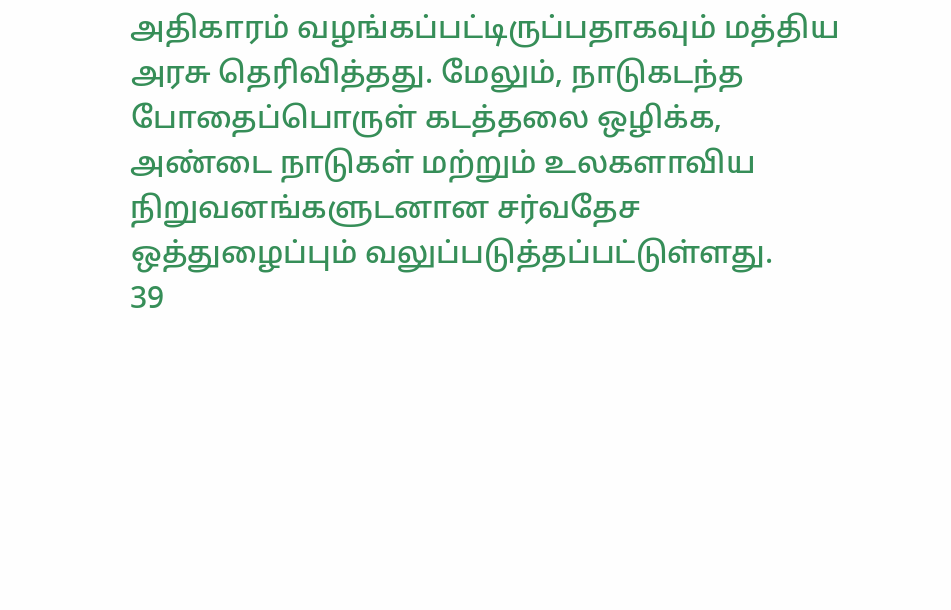அதிகாரம் வழங்கப்பட்டிருப்பதாகவும் மத்திய அரசு தெரிவித்தது. மேலும், நாடுகடந்த போதைப்பொருள் கடத்தலை ஒழிக்க, அண்டை நாடுகள் மற்றும் உலகளாவிய நிறுவனங்களுடனான சர்வதேச ஒத்துழைப்பும் வலுப்படுத்தப்பட்டுள்ளது.
39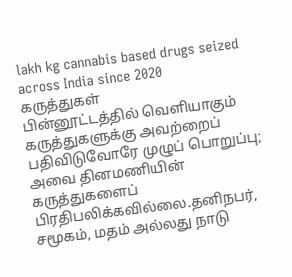lakh kg cannabis based drugs seized across India since 2020
கருத்துகள்
பின்னூட்டத்தில் வெளியாகும் கருத்துகளுக்கு அவற்றைப் பதிவிடுவோரே முழுப் பொறுப்பு; அவை தினமணியின் கருத்துகளைப் பிரதிபலிக்கவில்லை.தனிநபர், சமூகம், மதம் அல்லது நாடு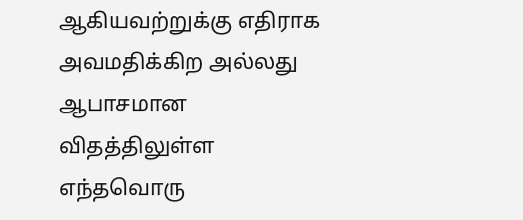ஆகியவற்றுக்கு எதிராக அவமதிக்கிற அல்லது ஆபாசமான விதத்திலுள்ள எந்தவொரு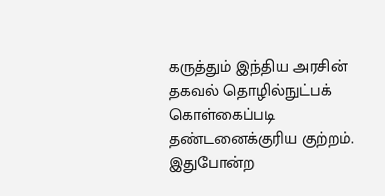கருத்தும் இந்திய அரசின் தகவல் தொழில்நுட்பக் கொள்கைப்படி தண்டனைக்குரிய குற்றம். இதுபோன்ற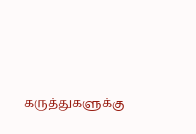கருத்துகளுக்கு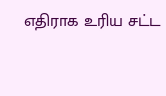எதிராக உரிய சட்ட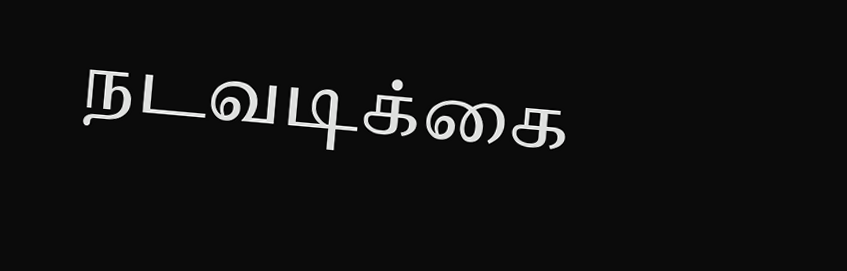நடவடிக்கை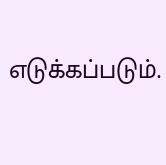எடுக்கப்படும்.